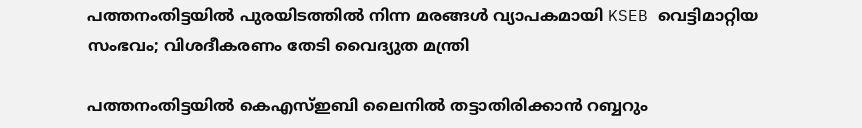പത്തനംതിട്ടയിൽ പുരയിടത്തിൽ നിന്ന മരങ്ങൾ വ്യാപകമായി KSEB വെട്ടിമാറ്റിയ സംഭവം; വിശദീകരണം തേടി വൈദ്യുത മന്ത്രി

പത്തനംതിട്ടയിൽ കെഎസ്ഇബി ലൈനിൽ തട്ടാതിരിക്കാൻ റബ്ബറും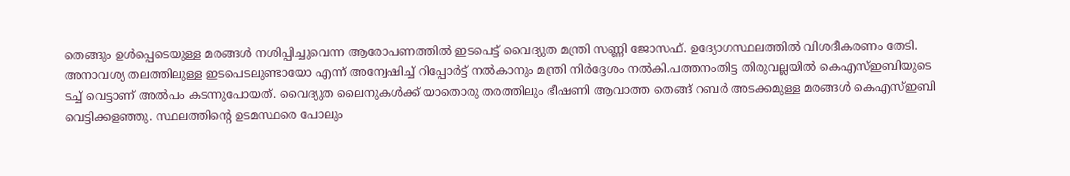തെങ്ങും ഉൾപ്പെടെയുള്ള മരങ്ങൾ നശിപ്പിച്ചുവെന്ന ആരോപണത്തിൽ ഇടപെട്ട് വൈദ്യുത മന്ത്രി സണ്ണി ജോസഫ്. ഉദ്യോഗസ്ഥലത്തിൽ വിശദീകരണം തേടി. അനാവശ്യ തലത്തിലുള്ള ഇടപെടലുണ്ടായോ എന്ന് അന്വേഷിച്ച് റിപ്പോർട്ട് നൽകാനും മന്ത്രി നിർദ്ദേശം നൽകി.പത്തനംതിട്ട തിരുവല്ലയിൽ കെഎസ്ഇബിയുടെ ടച്ച് വെട്ടാണ് അൽപം കടന്നുപോയത്. വൈദ്യുത ലൈനുകൾക്ക് യാതൊരു തരത്തിലും ഭീഷണി ആവാത്ത തെങ്ങ് റബർ അടക്കമുള്ള മരങ്ങൾ കെഎസ്ഇബി വെട്ടിക്കളഞ്ഞു. സ്ഥലത്തിൻ്റെ ഉടമസ്ഥരെ പോലും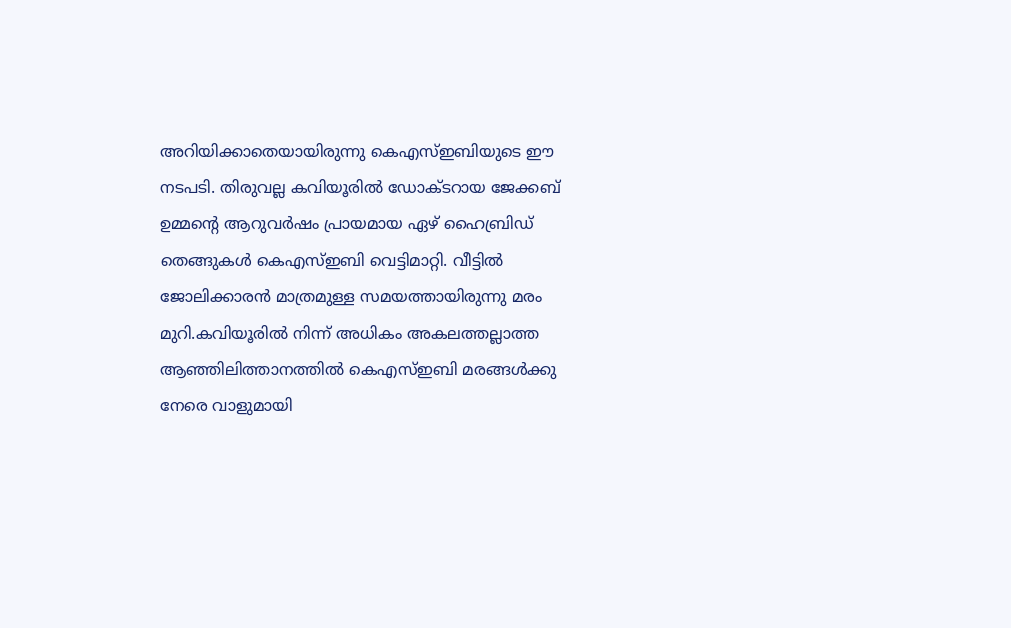അറിയിക്കാതെയായിരുന്നു കെഎസ്ഇബിയുടെ ഈ നടപടി. തിരുവല്ല കവിയൂരിൽ ഡോക്ടറായ ജേക്കബ് ഉമ്മന്റെ ആറുവർഷം പ്രായമായ ഏഴ് ഹൈബ്രിഡ് തെങ്ങുകൾ കെഎസ്ഇബി വെട്ടിമാറ്റി. വീട്ടിൽ ജോലിക്കാരൻ മാത്രമുള്ള സമയത്തായിരുന്നു മരം മുറി.കവിയൂരിൽ നിന്ന് അധികം അകലത്തല്ലാത്ത ആഞ്ഞിലിത്താനത്തിൽ കെഎസ്ഇബി മരങ്ങൾക്കു നേരെ വാളുമായി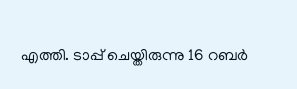എത്തി. ടാപ്പ് ചെയ്തിരുന്നു 16 റബർ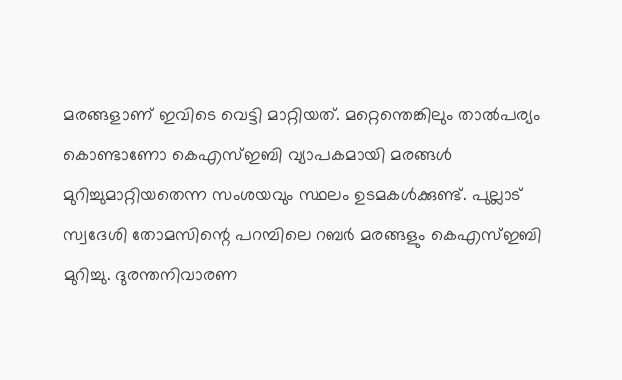മരങ്ങളാണ് ഇവിടെ വെട്ടി മാറ്റിയത്. മറ്റെന്തെങ്കിലും താൽപര്യം കൊണ്ടാണോ കെഎസ്ഇബി വ്യാപകമായി മരങ്ങൾ മുറിച്ചുമാറ്റിയതെന്ന സംശയവും സ്ഥലം ഉടമകൾക്കുണ്ട്. പുല്ലാട് സ്വദേശി തോമസിന്റെ പറമ്പിലെ റബർ മരങ്ങളും കെഎസ്ഇബി മുറിച്ചു. ദുരന്തനിവാരണ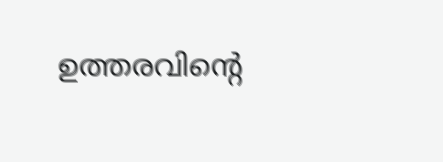ഉത്തരവിന്റെ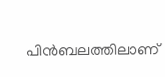പിൻബലത്തിലാണ്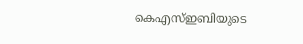കെഎസ്ഇബിയുടെ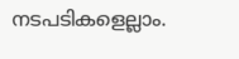നടപടികളെല്ലാം.